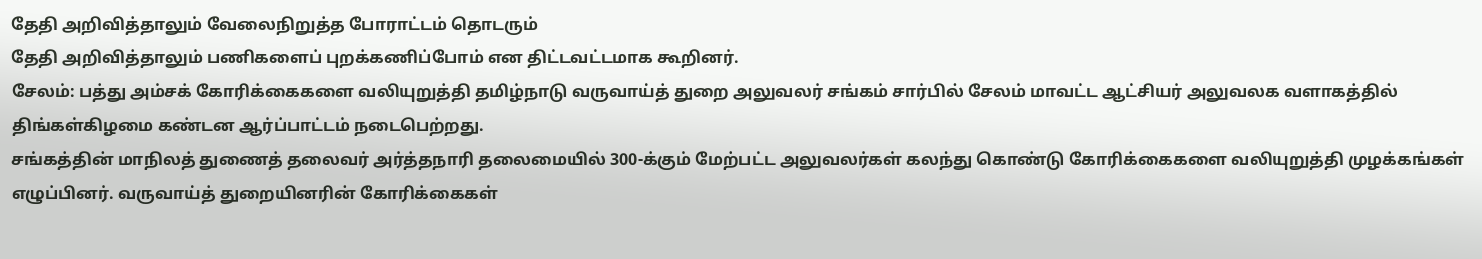தேதி அறிவித்தாலும் வேலைநிறுத்த போராட்டம் தொடரும்
தேதி அறிவித்தாலும் பணிகளைப் புறக்கணிப்போம் என திட்டவட்டமாக கூறினர்.
சேலம்: பத்து அம்சக் கோரிக்கைகளை வலியுறுத்தி தமிழ்நாடு வருவாய்த் துறை அலுவலர் சங்கம் சார்பில் சேலம் மாவட்ட ஆட்சியர் அலுவலக வளாகத்தில் திங்கள்கிழமை கண்டன ஆர்ப்பாட்டம் நடைபெற்றது.
சங்கத்தின் மாநிலத் துணைத் தலைவர் அர்த்தநாரி தலைமையில் 300-க்கும் மேற்பட்ட அலுவலர்கள் கலந்து கொண்டு கோரிக்கைகளை வலியுறுத்தி முழக்கங்கள் எழுப்பினர். வருவாய்த் துறையினரின் கோரிக்கைகள்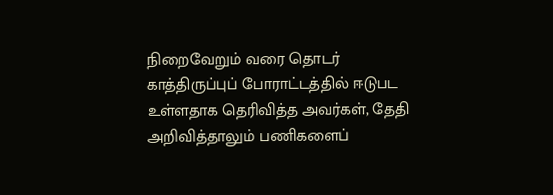நிறைவேறும் வரை தொடர் காத்திருப்புப் போராட்டத்தில் ஈடுபட உள்ளதாக தெரிவித்த அவர்கள், தேதி அறிவித்தாலும் பணிகளைப்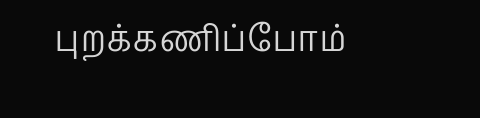புறக்கணிப்போம்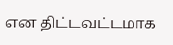என திட்டவட்டமாக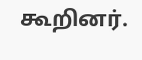கூறினர்.